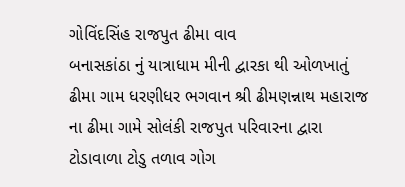ગોવિંદસિંહ રાજપુત ઢીમા વાવ
બનાસકાંઠા નું યાત્રાધામ મીની દ્વારકા થી ઓળખાતું ઢીમા ગામ ધરણીધર ભગવાન શ્રી ઢીમણન્નાથ મહારાજ ના ઢીમા ગામે સોલંકી રાજપુત પરિવારના દ્વારા ટોડાવાળા ટોડુ તળાવ ગોગ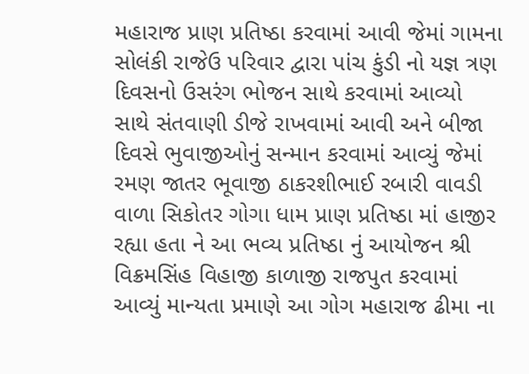મહારાજ પ્રાણ પ્રતિષ્ઠા કરવામાં આવી જેમાં ગામના સોલંકી રાજેઉ પરિવાર દ્વારા પાંચ કુંડી નો યજ્ઞ ત્રણ દિવસનો ઉસરંગ ભોજન સાથે કરવામાં આવ્યો
સાથે સંતવાણી ડીજે રાખવામાં આવી અને બીજા દિવસે ભુવાજીઓનું સન્માન કરવામાં આવ્યું જેમાં રમણ જાતર ભૂવાજી ઠાકરશીભાઈ રબારી વાવડી વાળા સિકોતર ગોગા ધામ પ્રાણ પ્રતિષ્ઠા માં હાજીર રહ્યા હતા ને આ ભવ્ય પ્રતિષ્ઠા નું આયોજન શ્રી વિક્રમસિંહ વિહાજી કાળાજી રાજપુત કરવામાં આવ્યું માન્યતા પ્રમાણે આ ગોગ મહારાજ ઢીમા ના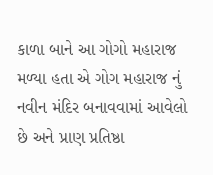કાળા બાને આ ગોગો મહારાજ મળ્યા હતા એ ગોગ મહારાજ નું નવીન મંદિર બનાવવામાં આવેલો છે અને પ્રાણ પ્રતિષ્ઠા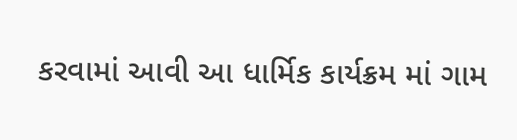કરવામાં આવી આ ધાર્મિક કાર્યક્રમ માં ગામ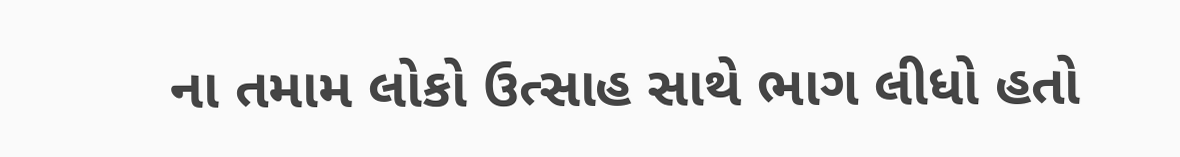ના તમામ લોકો ઉત્સાહ સાથે ભાગ લીધો હતો